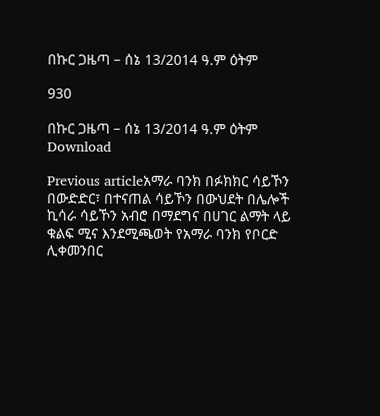በኩር ጋዜጣ – ሰኔ 13/2014 ዓ.ም ዕትም

930

በኩር ጋዜጣ – ሰኔ 13/2014 ዓ.ም ዕትም
Download

Previous articleአማራ ባንክ በፉክክር ሳይኾን በውድድር፣ በተናጠል ሳይኾን በውህደት በሌሎች ኪሳራ ሳይኾን አብሮ በማደግና በሀገር ልማት ላይ ቁልፍ ሚና እንደሚጫወት የአማራ ባንክ የቦርድ ሊቀመንበር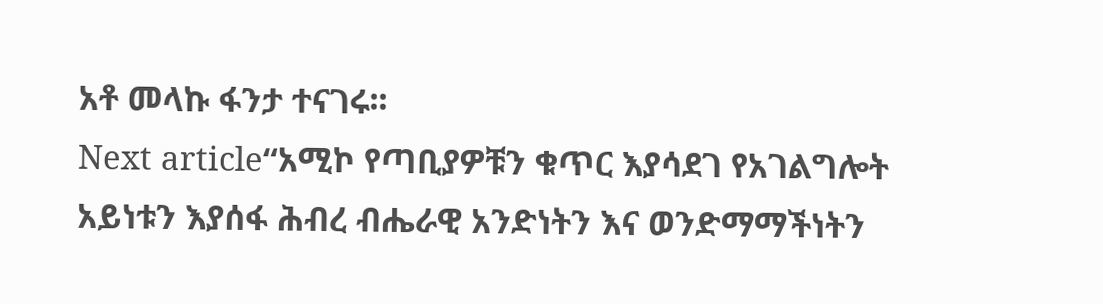አቶ መላኩ ፋንታ ተናገሩ፡፡
Next article“አሚኮ የጣቢያዎቹን ቁጥር እያሳደገ የአገልግሎት አይነቱን እያሰፋ ሕብረ ብሔራዊ አንድነትን እና ወንድማማችነትን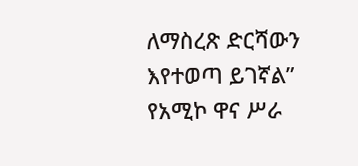ለማስረጽ ድርሻውን እየተወጣ ይገኛል” የአሚኮ ዋና ሥራ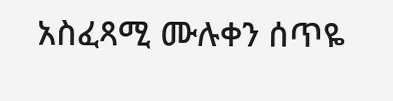አስፈጻሚ ሙሉቀን ሰጥዬ